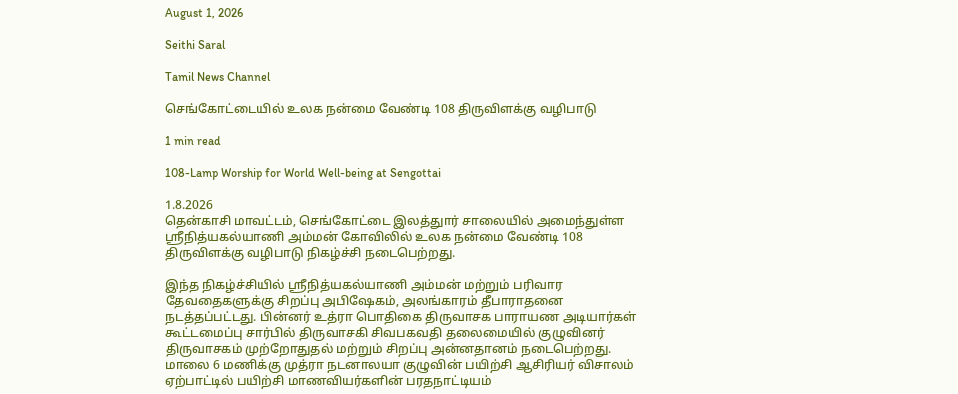August 1, 2026

Seithi Saral

Tamil News Channel

செங்கோட்டையில் உலக நன்மை வேண்டி 108 திருவிளக்கு வழிபாடு

1 min read

108-Lamp Worship for World Well-being at Sengottai

1.8.2026
தென்காசி மாவட்டம், செங்கோட்டை இலத்துார் சாலையில் அமைந்துள்ள ஸ்ரீநித்யகல்யாணி அம்மன் கோவிலில் உலக நன்மை வேண்டி 108 திருவிளக்கு வழிபாடு நிகழ்ச்சி நடைபெற்றது.

இந்த நிகழ்ச்சியில் ஸ்ரீநித்யகல்யாணி அம்மன் மற்றும் பரிவார தேவதைகளுக்கு சிறப்பு அபிஷேகம், அலங்காரம் தீபாராதனை நடத்தப்பட்டது. பின்னர் உத்ரா பொதிகை திருவாசக பாராயண அடியார்கள் கூட்டமைப்பு சார்பில் திருவாசகி சிவபகவதி தலைமையில் குழுவினர் திருவாசகம் முற்றோதுதல் மற்றும் சிறப்பு அன்னதானம் நடைபெற்றது. மாலை 6 மணிக்கு முத்ரா நடனாலயா குழுவின் பயிற்சி ஆசிரியர் விசாலம் ஏற்பாட்டில் பயிற்சி மாணவியர்களின் பரதநாட்டியம்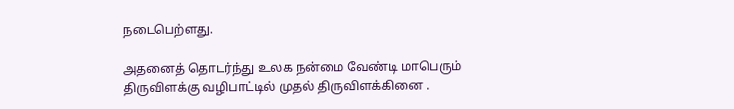நடைபெற்ளது.

அதனைத் தொடர்ந்து உலக நன்மை வேண்டி மாபெரும் திருவிளக்கு வழிபாட்டில் முதல் திருவிளக்கினை .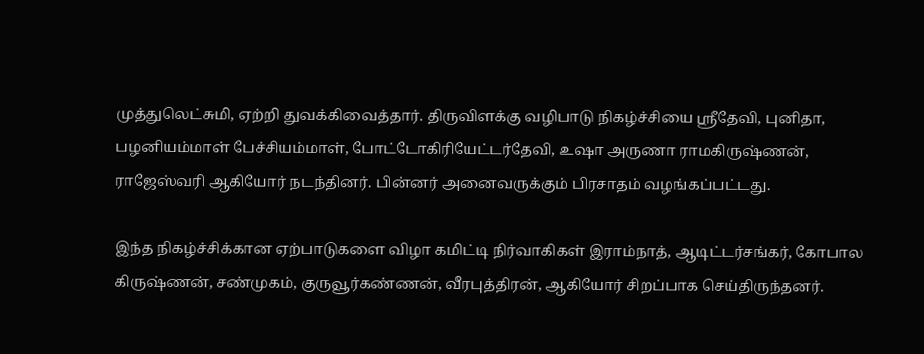முத்துலெட்சுமி, ஏற்றி துவக்கிவைத்தார். திருவிளக்கு வழிபாடு நிகழ்ச்சியை ஸ்ரீதேவி, புனிதா, பழனியம்மாள் பேச்சியம்மாள், போட்டோகிரியேட்டர்தேவி, உஷா அருணா ராமகிருஷ்ணன், ராஜேஸ்வரி ஆகியோர் நடந்தினர். பின்னர் அனைவருக்கும் பிரசாதம் வழங்கப்பட்டது.

இந்த நிகழ்ச்சிக்கான ஏற்பாடுகளை விழா கமிட்டி நிர்வாகிகள் இராம்நாத், ஆடிட்டர்சங்கர், கோபால கிருஷ்ணன், சண்முகம், குருவூர்கண்ணன், வீரபுத்திரன், ஆகியோர் சிறப்பாக செய்திருந்தனர்.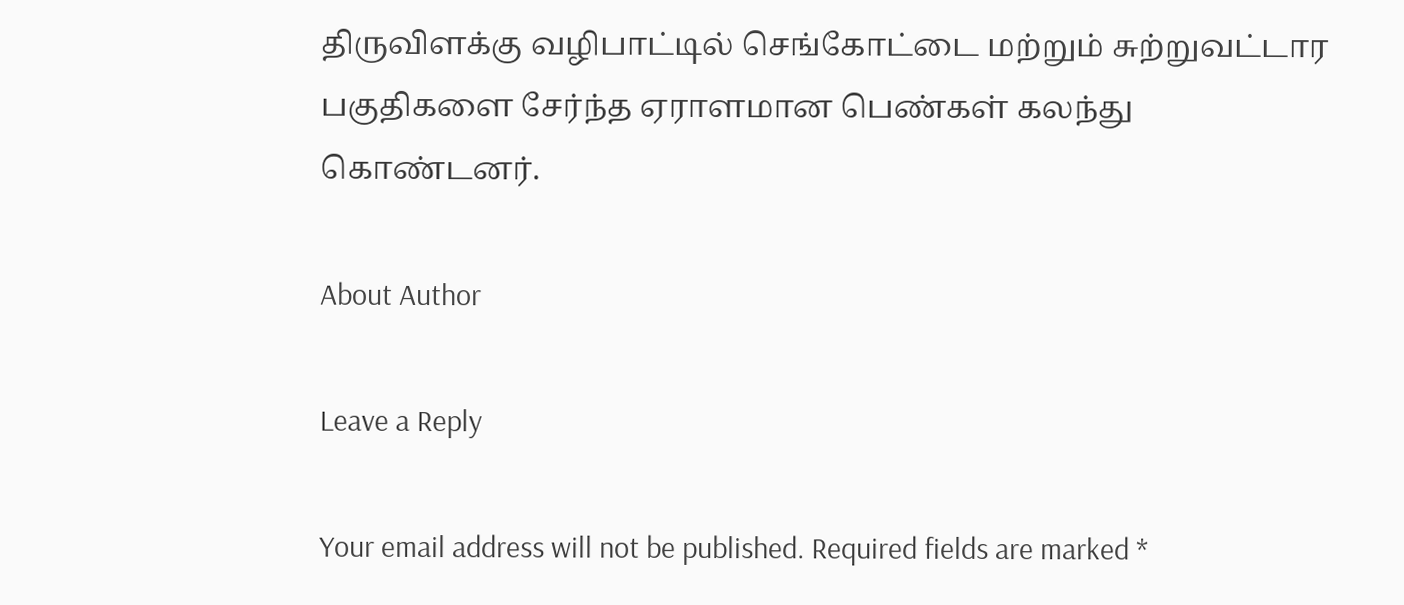திருவிளக்கு வழிபாட்டில் செங்கோட்டை மற்றும் சுற்றுவட்டார பகுதிகளை சேர்ந்த ஏராளமான பெண்கள் கலந்து கொண்டனர்.

About Author

Leave a Reply

Your email address will not be published. Required fields are marked *